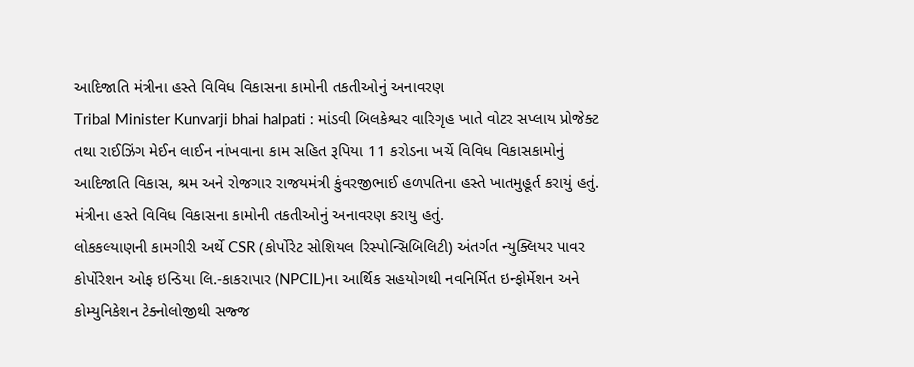આદિજાતિ મંત્રીના હસ્તે વિવિધ વિકાસના કામોની તકતીઓનું અનાવરણ
Tribal Minister Kunvarji bhai halpati : માંડવી બિલકેશ્વર વારિગૃહ ખાતે વોટર સપ્લાય પ્રોજેક્ટ તથા રાઈઝિંગ મેઈન લાઈન નાંખવાના કામ સહિત રૂપિયા 11 કરોડના ખર્ચે વિવિધ વિકાસકામોનું આદિજાતિ વિકાસ, શ્રમ અને રોજગાર રાજયમંત્રી કુંવરજીભાઈ હળપતિના હસ્તે ખાતમુહૂર્ત કરાયું હતું. મંત્રીના હસ્તે વિવિધ વિકાસના કામોની તકતીઓનું અનાવરણ કરાયુ હતું.
લોકકલ્યાણની કામગીરી અર્થે CSR (કોર્પોરેટ સોશિયલ રિસ્પોન્સિબિલિટી) અંતર્ગત ન્યુક્લિયર પાવર કોર્પોરેશન ઓફ ઇન્ડિયા લિ.-કાકરાપાર (NPCIL)ના આર્થિક સહયોગથી નવનિર્મિત ઇન્ફોર્મેશન અને કોમ્યુનિકેશન ટેક્નોલોજીથી સજ્જ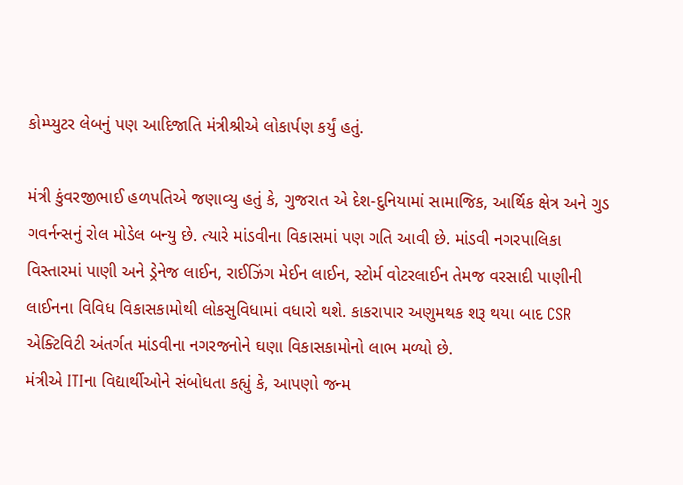કોમ્પ્યુટર લેબનું પણ આદિજાતિ મંત્રીશ્રીએ લોકાર્પણ કર્યું હતું.

મંત્રી કુંવરજીભાઈ હળપતિએ જણાવ્યુ હતું કે, ગુજરાત એ દેશ-દુનિયામાં સામાજિક, આર્થિક ક્ષેત્ર અને ગુડ ગવર્નન્સનું રોલ મોડેલ બન્યુ છે. ત્યારે માંડવીના વિકાસમાં પણ ગતિ આવી છે. માંડવી નગરપાલિકા વિસ્તારમાં પાણી અને ડ્રેનેજ લાઈન, રાઈઝિંગ મેઈન લાઈન, સ્ટોર્મ વોટરલાઈન તેમજ વરસાદી પાણીની લાઈનના વિવિધ વિકાસકામોથી લોકસુવિધામાં વધારો થશે. કાકરાપાર અણુમથક શરૂ થયા બાદ CSR એક્ટિવિટી અંતર્ગત માંડવીના નગરજનોને ઘણા વિકાસકામોનો લાભ મળ્યો છે.
મંત્રીએ ITIના વિદ્યાર્થીઓને સંબોધતા કહ્યું કે, આપણો જન્મ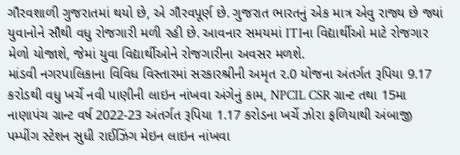ગૌરવશાળી ગુજરાતમાં થયો છે, એ ગૌરવપૂર્ણ છે. ગુજરાત ભારતનું એક માત્ર એવુ રાજ્ય છે જ્યાં યુવાનોને સૌથી વધુ રોજગારી મળી રહી છે. આવનાર સમયમાં ITIના વિદ્યાર્થીઓ માટે રોજગાર મેળો યોજાશે, જેમાં યુવા વિદ્યાર્થીઓને રોજગારીના અવસર મળશે.
માંડવી નગરપાલિકાના વિવિધ વિસ્તારમાં સરકારશ્રીની અમૃત ૨.0 યોજના અંતર્ગત રૂપિયા 9.17 કરોડથી વધુ ખર્ચે નવી પાણીની લાઇન નાંખવા અંગેનું કામ, NPCIL CSR ગ્રાન્ટ તથા 15મા નાણાપંચ ગ્રાન્ટ વર્ષ 2022-23 અંતર્ગત રૂપિયા 1.17 કરોડના ખર્ચે ઝોરા ફળિયાથી અંબાજી પમ્પીંગ સ્ટેશન સુધી રાઈઝિંગ મેઇન લાઇન નાંખવા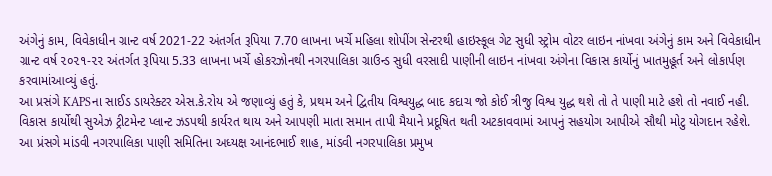અંગેનું કામ, વિવેકાધીન ગ્રાન્ટ વર્ષ 2021-22 અંતર્ગત રૂપિયા 7.70 લાખના ખર્ચે મહિલા શોપીંગ સેન્ટરથી હાઇસ્કૂલ ગેટ સુધી સ્ટ્રોમ વોટર લાઇન નાંખવા અંગેનું કામ અને વિવેકાધીન ગ્રાન્ટ વર્ષ ૨૦૨૧-૨૨ અંતર્ગત રૂપિયા 5.33 લાખના ખર્ચે હોકરઝોનથી નગરપાલિકા ગ્રાઉન્ડ સુધી વરસાદી પાણીની લાઇન નાંખવા અંગેના વિકાસ કાર્યોનું ખાતમુહૂર્ત અને લોકાર્પણ કરવામાંઆવ્યું હતું.
આ પ્રસંગે KAPSના સાઈડ ડાયરેક્ટર એસ.કે.રોય એ જણાવ્યું હતું કે, પ્રથમ અને દ્વિતીય વિશ્વયુદ્ધ બાદ કદાચ જો કોઈ ત્રીજુ વિશ્વ યુદ્ધ થશે તો તે પાણી માટે હશે તો નવાઈ નહી. વિકાસ કાર્યોથી સુએઝ ટ્રીટમેન્ટ પ્લાન્ટ ઝડપથી કાર્યરત થાય અને આપણી માતા સમાન તાપી મૈયાને પ્રદૂષિત થતી અટકાવવામાં આપનું સહયોગ આપીએ સૌથી મોટુ યોગદાન રહેશે.
આ પ્રંસગે માંડવી નગરપાલિકા પાણી સમિતિના અધ્યક્ષ આનંદભાઈ શાહ, માંડવી નગરપાલિકા પ્રમુખ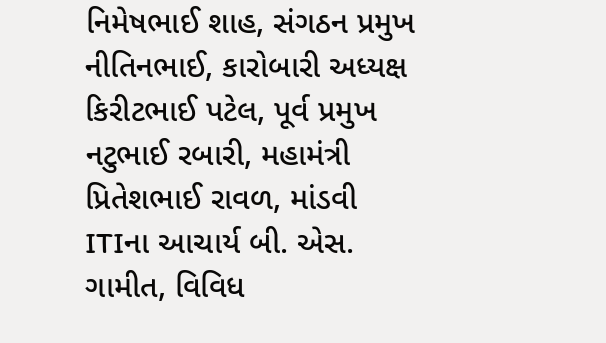નિમેષભાઈ શાહ, સંગઠન પ્રમુખ નીતિનભાઈ, કારોબારી અધ્યક્ષ કિરીટભાઈ પટેલ, પૂર્વ પ્રમુખ નટુભાઈ રબારી, મહામંત્રી પ્રિતેશભાઈ રાવળ, માંડવી ITIના આચાર્ય બી. એસ. ગામીત, વિવિધ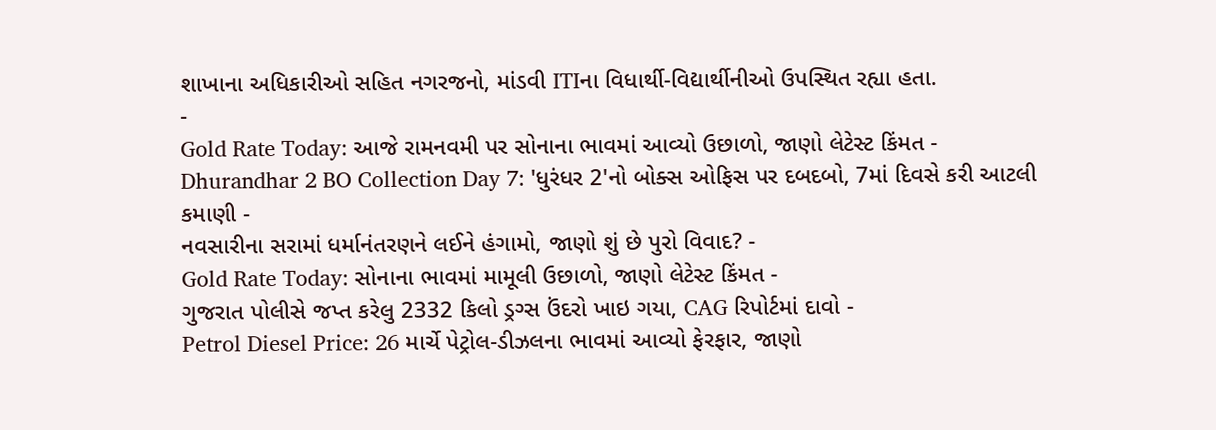શાખાના અધિકારીઓ સહિત નગરજનો, માંડવી ITIના વિધાર્થી-વિદ્યાર્થીનીઓ ઉપસ્થિત રહ્યા હતા.
-
Gold Rate Today: આજે રામનવમી પર સોનાના ભાવમાં આવ્યો ઉછાળો, જાણો લેટેસ્ટ કિંમત -
Dhurandhar 2 BO Collection Day 7: 'ધુરંધર 2'નો બોક્સ ઓફિસ પર દબદબો, 7માં દિવસે કરી આટલી કમાણી -
નવસારીના સરામાં ધર્માનંતરણને લઈને હંગામો, જાણો શું છે પુરો વિવાદ? -
Gold Rate Today: સોનાના ભાવમાં મામૂલી ઉછાળો, જાણો લેટેસ્ટ કિંમત -
ગુજરાત પોલીસે જપ્ત કરેલુ 2332 કિલો ડ્રગ્સ ઉંદરો ખાઇ ગયા, CAG રિપોર્ટમાં દાવો -
Petrol Diesel Price: 26 માર્ચે પેટ્રોલ-ડીઝલના ભાવમાં આવ્યો ફેરફાર, જાણો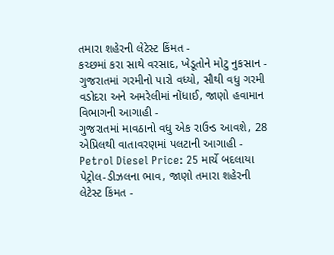તમારા શહેરની લેટેસ્ટ કિંમત -
કચ્છમાં કરા સાથે વરસાદ, ખેડૂતોને મોટુ નુકસાન -
ગુજરાતમાં ગરમીનો પારો વધ્યો, સૌથી વધુ ગરમી વડોદરા અને અમરેલીમાં નોંધાઈ, જાણો હવામાન વિભાગની આગાહી -
ગુજરાતમાં માવઠાનો વધુ એક રાઉન્ડ આવશે, 28 એપ્રિલથી વાતાવરણમાં પલટાની આગાહી -
Petrol Diesel Price: 25 માર્ચે બદલાયા પેટ્રોલ-ડીઝલના ભાવ, જાણો તમારા શહેરની લેટેસ્ટ કિંમત -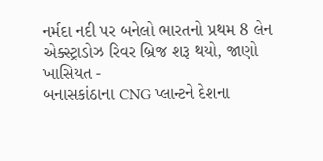નર્મદા નદી પર બનેલો ભારતનો પ્રથમ 8 લેન એક્સ્ટ્રાડોઝ રિવર બ્રિજ શરૂ થયો, જાણો ખાસિયત -
બનાસકાંઠાના CNG પ્લાન્ટને દેશના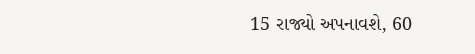15 રાજ્યો અપનાવશે, 60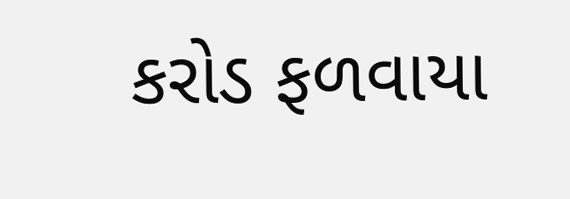કરોડ ફળવાયા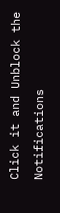Click it and Unblock the Notifications